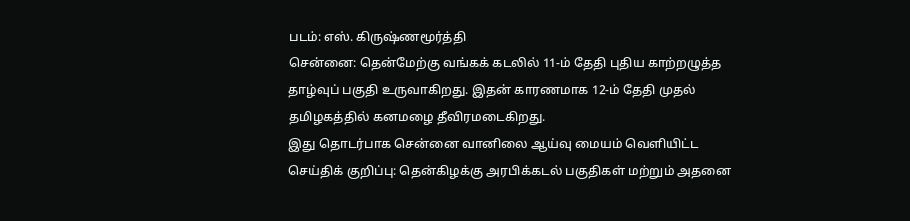படம்: எஸ். கிருஷ்ணமூர்த்தி
சென்னை: தென்மேற்கு வங்கக் கடலில் 11-ம் தேதி புதிய காற்றழுத்த தாழ்வுப் பகுதி உருவாகிறது. இதன் காரணமாக 12-ம் தேதி முதல் தமிழகத்தில் கனமழை தீவிரமடைகிறது.
இது தொடர்பாக சென்னை வானிலை ஆய்வு மையம் வெளியிட்ட செய்திக் குறிப்பு: தென்கிழக்கு அரபிக்கடல் பகுதிகள் மற்றும் அதனை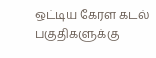ஒட்டிய கேரள கடல் பகுதிகளுக்கு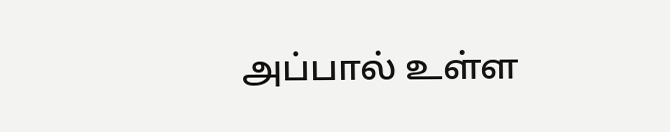அப்பால் உள்ள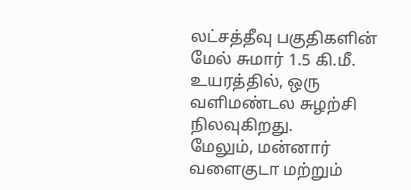லட்சத்தீவு பகுதிகளின் மேல் சுமார் 1.5 கி.மீ. உயரத்தில், ஒரு வளிமண்டல சுழற்சி நிலவுகிறது.
மேலும், மன்னார் வளைகுடா மற்றும்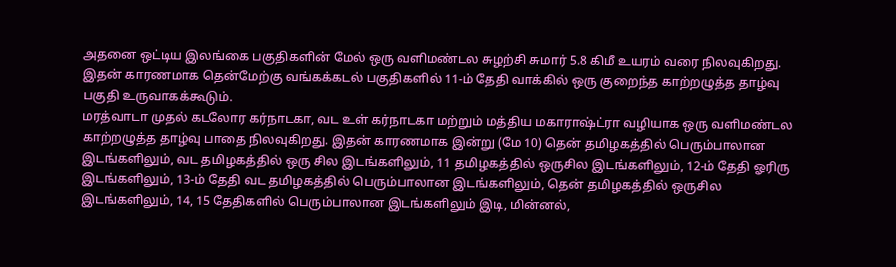அதனை ஒட்டிய இலங்கை பகுதிகளின் மேல் ஒரு வளிமண்டல சுழற்சி சுமார் 5.8 கிமீ உயரம் வரை நிலவுகிறது. இதன் காரணமாக தென்மேற்கு வங்கக்கடல் பகுதிகளில் 11-ம் தேதி வாக்கில் ஒரு குறைந்த காற்றழுத்த தாழ்வு பகுதி உருவாகக்கூடும்.
மரத்வாடா முதல் கடலோர கர்நாடகா, வட உள் கர்நாடகா மற்றும் மத்திய மகாராஷ்ட்ரா வழியாக ஒரு வளிமண்டல காற்றழுத்த தாழ்வு பாதை நிலவுகிறது. இதன் காரணமாக இன்று (மே 10) தென் தமிழகத்தில் பெரும்பாலான இடங்களிலும், வட தமிழகத்தில் ஒரு சில இடங்களிலும், 11 தமிழகத்தில் ஒருசில இடங்களிலும், 12-ம் தேதி ஓரிரு இடங்களிலும், 13-ம் தேதி வட தமிழகத்தில் பெரும்பாலான இடங்களிலும், தென் தமிழகத்தில் ஒருசில இடங்களிலும், 14, 15 தேதிகளில் பெரும்பாலான இடங்களிலும் இடி, மின்னல்,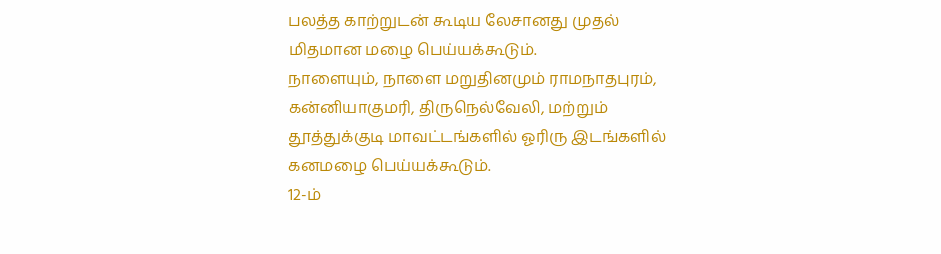பலத்த காற்றுடன் கூடிய லேசானது முதல் மிதமான மழை பெய்யக்கூடும்.
நாளையும், நாளை மறுதினமும் ராமநாதபுரம், கன்னியாகுமரி, திருநெல்வேலி, மற்றும் தூத்துக்குடி மாவட்டங்களில் ஓரிரு இடங்களில் கனமழை பெய்யக்கூடும்.
12-ம்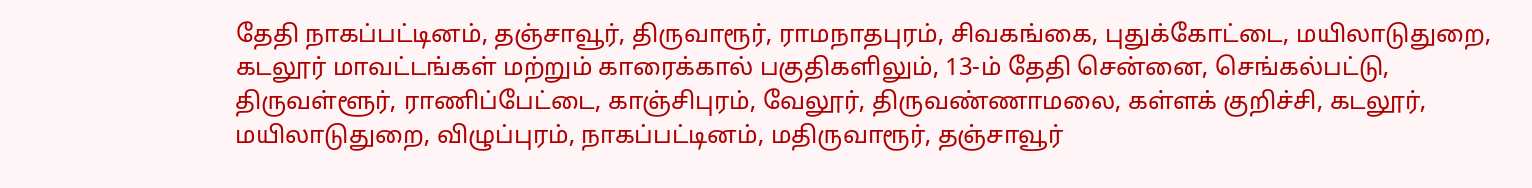தேதி நாகப்பட்டினம், தஞ்சாவூர், திருவாரூர், ராமநாதபுரம், சிவகங்கை, புதுக்கோட்டை, மயிலாடுதுறை, கடலூர் மாவட்டங்கள் மற்றும் காரைக்கால் பகுதிகளிலும், 13-ம் தேதி சென்னை, செங்கல்பட்டு, திருவள்ளூர், ராணிப்பேட்டை, காஞ்சிபுரம், வேலூர், திருவண்ணாமலை, கள்ளக் குறிச்சி, கடலூர், மயிலாடுதுறை, விழுப்புரம், நாகப்பட்டினம், மதிருவாரூர், தஞ்சாவூர்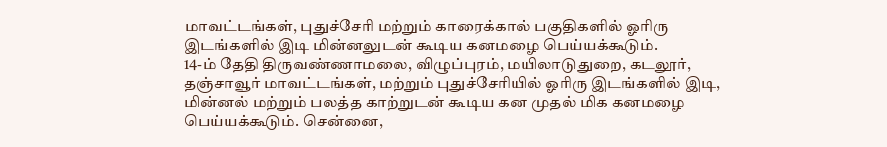மாவட்டங்கள், புதுச்சேரி மற்றும் காரைக்கால் பகுதிகளில் ஓரிரு இடங்களில் இடி மின்னலுடன் கூடிய கனமழை பெய்யக்கூடும்.
14-ம் தேதி திருவண்ணாமலை, விழுப்புரம், மயிலாடுதுறை, கடலூர், தஞ்சாவூர் மாவட்டங்கள், மற்றும் புதுச்சேரியில் ஓரிரு இடங்களில் இடி, மின்னல் மற்றும் பலத்த காற்றுடன் கூடிய கன முதல் மிக கனமழை பெய்யக்கூடும். சென்னை,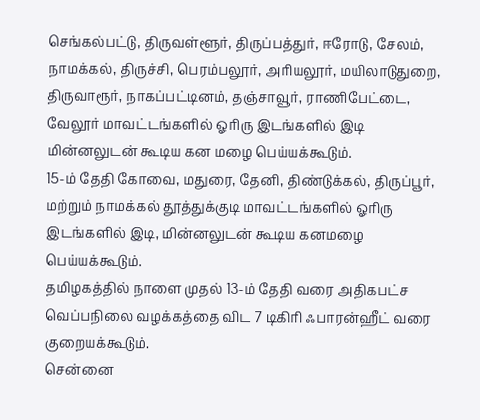செங்கல்பட்டு, திருவள்ளூர், திருப்பத்துர், ஈரோடு, சேலம், நாமக்கல், திருச்சி, பெரம்பலூர், அரியலூர், மயிலாடுதுறை, திருவாரூர், நாகப்பட்டினம், தஞ்சாவூர், ராணிபேட்டை, வேலூர் மாவட்டங்களில் ஓரிரு இடங்களில் இடி மின்னலுடன் கூடிய கன மழை பெய்யக்கூடும்.
15-ம் தேதி கோவை, மதுரை, தேனி, திண்டுக்கல், திருப்பூர், மற்றும் நாமக்கல் தூத்துக்குடி மாவட்டங்களில் ஓரிரு இடங்களில் இடி, மின்னலுடன் கூடிய கனமழை பெய்யக்கூடும்.
தமிழகத்தில் நாளை முதல் 13-ம் தேதி வரை அதிகபட்ச வெப்பநிலை வழக்கத்தை விட 7 டிகிரி ஃபாரன்ஹீட் வரை குறையக்கூடும்.
சென்னை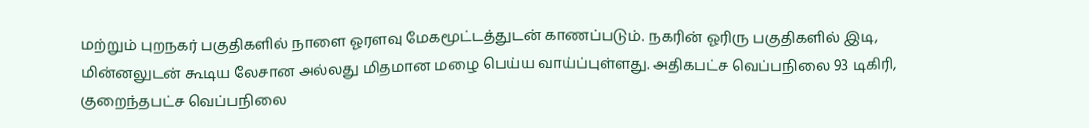மற்றும் புறநகர் பகுதிகளில் நாளை ஓரளவு மேகமூட்டத்துடன் காணப்படும். நகரின் ஓரிரு பகுதிகளில் இடி, மின்னலுடன் கூடிய லேசான அல்லது மிதமான மழை பெய்ய வாய்ப்புள்ளது. அதிகபட்ச வெப்பநிலை 93 டிகிரி, குறைந்தபட்ச வெப்பநிலை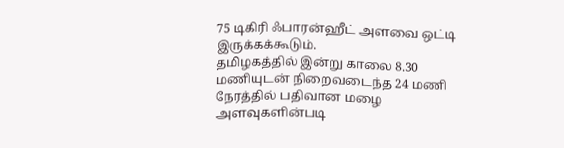75 டிகிரி ஃபாரன்ஹீட் அளவை ஒட்டி இருக்கக்கூடும்.
தமிழகத்தில் இன்று காலை 8.30 மணியுடன் நிறைவடைந்த 24 மணி நேரத்தில் பதிவான மழை அளவுகளின்படி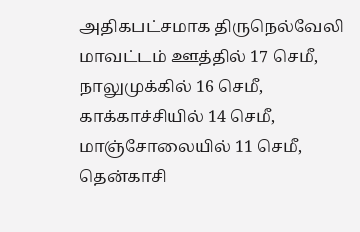அதிகபட்சமாக திருநெல்வேலி மாவட்டம் ஊத்தில் 17 செமீ, நாலுமுக்கில் 16 செமீ, காக்காச்சியில் 14 செமீ, மாஞ்சோலையில் 11 செமீ, தென்காசி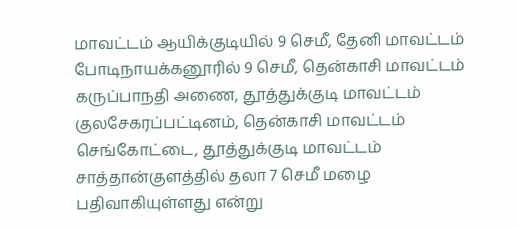மாவட்டம் ஆயிக்குடியில் 9 செமீ, தேனி மாவட்டம் போடிநாயக்கனூரில் 9 செமீ, தென்காசி மாவட்டம் கருப்பாநதி அணை, தூத்துக்குடி மாவட்டம் குலசேகரப்பட்டினம், தென்காசி மாவட்டம் செங்கோட்டை, தூத்துக்குடி மாவட்டம் சாத்தான்குளத்தில் தலா 7 செமீ மழை பதிவாகியுள்ளது என்று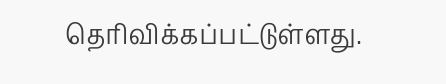தெரிவிக்கப்பட்டுள்ளது.